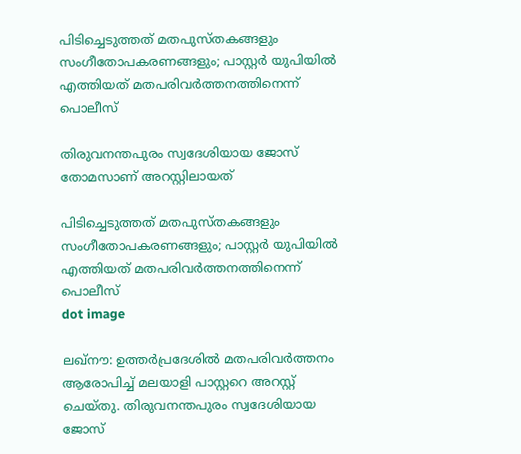പിടിച്ചെടുത്തത് മതപുസ്തകങ്ങളും സംഗീതോപകരണങ്ങളും; പാസ്റ്റര്‍ യുപിയില്‍ എത്തിയത് മതപരിവര്‍ത്തനത്തിനെന്ന് പൊലീസ്

തിരുവനന്തപുരം സ്വദേശിയായ ജോസ് തോമസാണ് അറസ്റ്റിലായത്

പിടിച്ചെടുത്തത് മതപുസ്തകങ്ങളും സംഗീതോപകരണങ്ങളും; പാസ്റ്റര്‍ യുപിയില്‍ എത്തിയത് മതപരിവര്‍ത്തനത്തിനെന്ന് പൊലീസ്
dot image

ലഖ്‌നൗ: ഉത്തര്‍പ്രദേശില്‍ മതപരിവര്‍ത്തനം ആരോപിച്ച് മലയാളി പാസ്റ്ററെ അറസ്റ്റ് ചെയ്തു. തിരുവനന്തപുരം സ്വദേശിയായ ജോസ്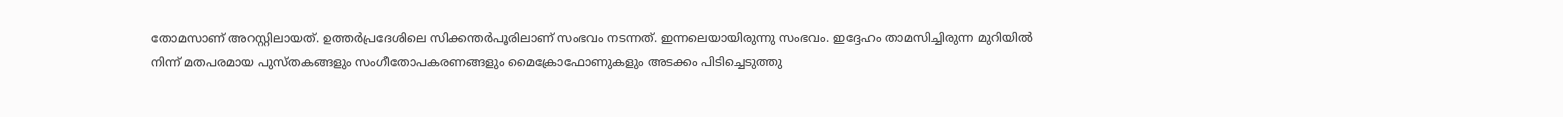തോമസാണ് അറസ്റ്റിലായത്. ഉത്തര്‍പ്രദേശിലെ സിക്കന്തര്‍പൂരിലാണ് സംഭവം നടന്നത്. ഇന്നലെയായിരുന്നു സംഭവം. ഇദ്ദേഹം താമസിച്ചിരുന്ന മുറിയില്‍ നിന്ന് മതപരമായ പുസ്തകങ്ങളും സംഗീതോപകരണങ്ങളും മൈക്രോഫോണുകളും അടക്കം പിടിച്ചെടുത്തു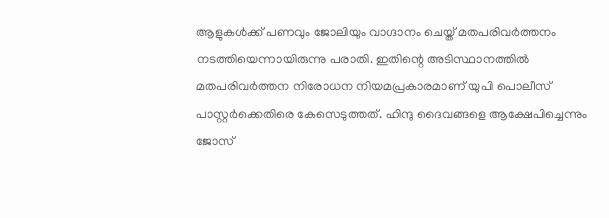ആളുകള്‍ക്ക് പണവും ജോലിയും വാഗ്ദാനം ചെയ്ത് മതപരിവര്‍ത്തനം നടത്തിയെന്നായിരുന്നു പരാതി. ഇതിന്റെ അടിസ്ഥാനത്തില്‍ മതപരിവര്‍ത്തന നിരോധന നിയമപ്രകാരമാണ് യുപി പൊലീസ് പാസ്റ്റര്‍ക്കെതിരെ കേസെടുത്തത്. ഹിന്ദു ദൈവങ്ങളെ ആക്ഷേപിച്ചെന്നും ജോസ്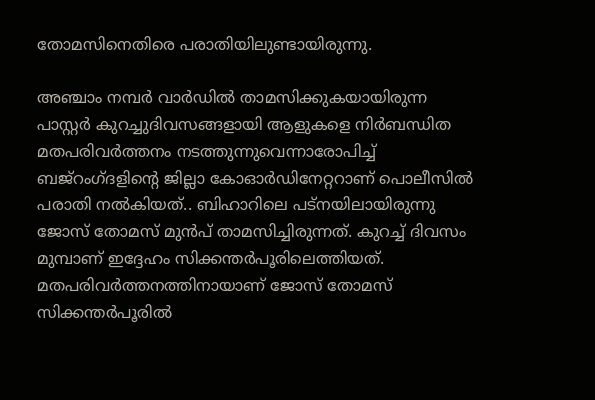തോമസിനെതിരെ പരാതിയിലുണ്ടായിരുന്നു.

അഞ്ചാം നമ്പര്‍ വാര്‍ഡില്‍ താമസിക്കുകയായിരുന്ന പാസ്റ്റര്‍ കുറച്ചുദിവസങ്ങളായി ആളുകളെ നിര്‍ബന്ധിത മതപരിവര്‍ത്തനം നടത്തുന്നുവെന്നാരോപിച്ച് ബജ്‌റംഗ്ദളിന്റെ ജില്ലാ കോഓര്‍ഡിനേറ്ററാണ് പൊലീസില്‍ പരാതി നല്‍കിയത്.. ബിഹാറിലെ പട്‌നയിലായിരുന്നു ജോസ് തോമസ് മുന്‍പ് താമസിച്ചിരുന്നത്. കുറച്ച് ദിവസം മുമ്പാണ് ഇദ്ദേഹം സിക്കന്തര്‍പൂരിലെത്തിയത്. മതപരിവർത്തനത്തിനായാണ് ജോസ് തോമസ് സിക്കന്തർപൂരിൽ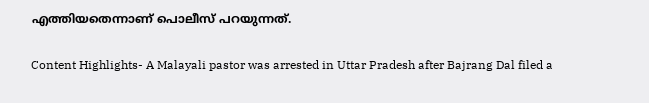എത്തിയതെന്നാണ് പൊലീസ് പറയുന്നത്.

Content Highlights- A Malayali pastor was arrested in Uttar Pradesh after Bajrang Dal filed a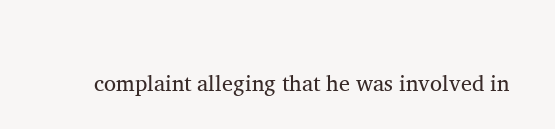complaint alleging that he was involved in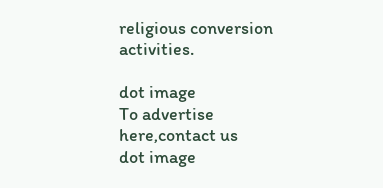religious conversion activities.

dot image
To advertise here,contact us
dot image